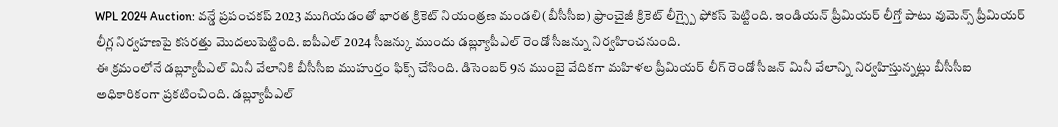WPL 2024 Auction: వన్డే ప్రపంచకప్ 2023 ముగియడంతో భారత క్రికెట్ నియంత్రణ మండలి(బీసీసీఐ) ఫ్రాంచైజీ క్రికెట్ లీగ్స్పై ఫోకస్ పెట్టింది. ఇండియన్ ప్రీమియర్ లీగ్తో పాటు వుమెన్స్ ప్రీమియర్ లీగ్ల నిర్వహణపై కసరత్తు మొదలుపెట్టింది. ఐపీఎల్ 2024 సీజన్కు ముందు డబ్ల్యూపీఎల్ రెండో సీజన్ను నిర్వహించనుంది.
ఈ క్రమంలోనే డబ్ల్యూపీఎల్ మినీ వేలానికి బీసీసీఐ ముహుర్తం ఫిక్స్ చేసింది. డిసెంబర్ 9న ముంబై వేదికగా మహిళల ప్రీమియర్ లీగ్ రెండో సీజన్ మినీ వేలాన్ని నిర్వహిస్తున్నట్లు బీసీసీఐ అధికారికంగా ప్రకటించింది. డబ్ల్యూపీఎల్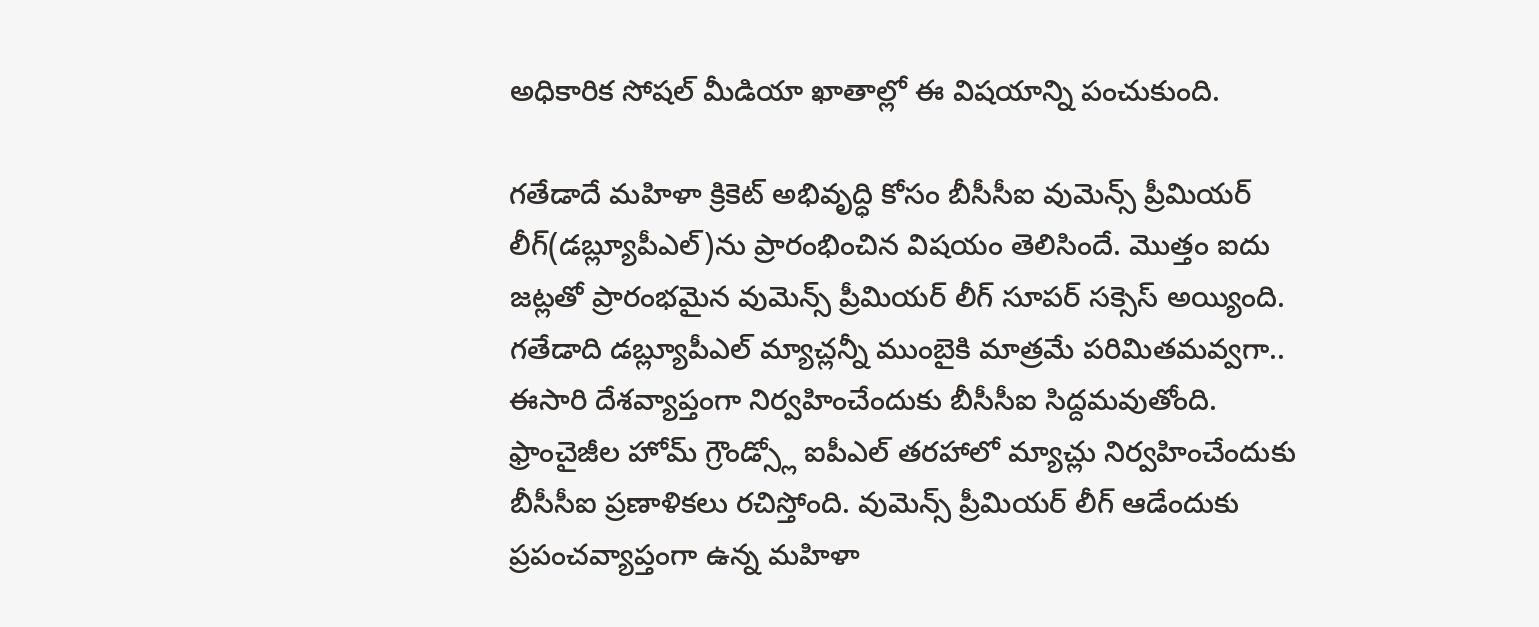అధికారిక సోషల్ మీడియా ఖాతాల్లో ఈ విషయాన్ని పంచుకుంది.

గతేడాదే మహిళా క్రికెట్ అభివృద్ధి కోసం బీసీసీఐ వుమెన్స్ ప్రీమియర్ లీగ్(డబ్ల్యూపీఎల్)ను ప్రారంభించిన విషయం తెలిసిందే. మొత్తం ఐదు జట్లతో ప్రారంభమైన వుమెన్స్ ప్రీమియర్ లీగ్ సూపర్ సక్సెస్ అయ్యింది. గతేడాది డబ్ల్యూపీఎల్ మ్యాచ్లన్నీ ముంబైకి మాత్రమే పరిమితమవ్వగా.. ఈసారి దేశవ్యాప్తంగా నిర్వహించేందుకు బీసీసీఐ సిద్దమవుతోంది.
ఫ్రాంచైజీల హోమ్ గ్రౌండ్స్లో ఐపీఎల్ తరహాలో మ్యాచ్లు నిర్వహించేందుకు బీసీసీఐ ప్రణాళికలు రచిస్తోంది. వుమెన్స్ ప్రీమియర్ లీగ్ ఆడేందుకు ప్రపంచవ్యాప్తంగా ఉన్న మహిళా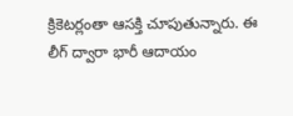క్రికెటర్లంతా ఆసక్తి చూపుతున్నారు. ఈ లీగ్ ద్వారా భారీ ఆదాయం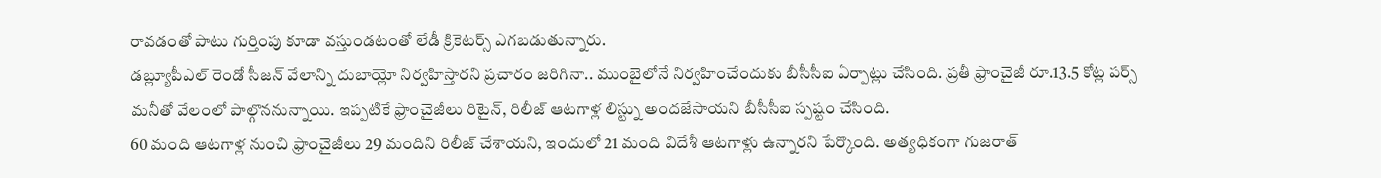రావడంతో పాటు గుర్తింపు కూడా వస్తుండటంతో లేడీ క్రికెటర్స్ ఎగబడుతున్నారు.
డబ్ల్యూపీఎల్ రెండో సీజన్ వేలాన్ని దుబాయ్లో నిర్వహిస్తారని ప్రచారం జరిగినా.. ముంబైలోనే నిర్వహించేందుకు బీసీసీఐ ఏర్పాట్లు చేసింది. ప్రతీ ఫ్రాంచైజీ రూ.13.5 కోట్ల పర్స్ మనీతో వేలంలో పాల్గొననున్నాయి. ఇప్పటికే ఫ్రాంచైజీలు రిటైన్, రిలీజ్ ఆటగాళ్ల లిస్ట్ను అందజేసాయని బీసీసీఐ స్పష్టం చేసింది.
60 మంది ఆటగాళ్ల నుంచి ఫ్రాంచైజీలు 29 మందిని రిలీజ్ చేశాయని, ఇందులో 21 మంది విదేశీ ఆటగాళ్లు ఉన్నారని పేర్కొంది. అత్యధికంగా గుజరాత్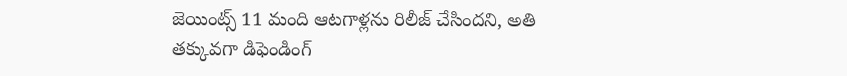జెయింట్స్ 11 మంది ఆటగాళ్లను రిలీజ్ చేసిందని, అతి తక్కువగా డిఫెండింగ్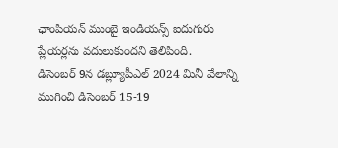ఛాంపియన్ ముంబై ఇండియన్స్ ఐదుగురు ప్లేయర్లను వదులుకుందని తెలిపింది.
డిసెంబర్ 9న డబ్ల్యూపీఎల్ 2024 మినీ వేలాన్ని ముగించి డిసెంబర్ 15-19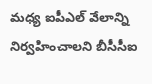మధ్య ఐపీఎల్ వేలాన్ని నిర్వహించాలని బీసీసీఐ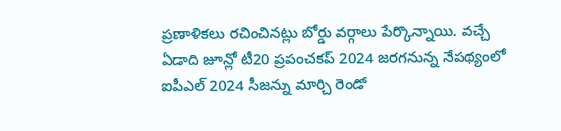ప్రణాళికలు రచించినట్లు బోర్డు వర్గాలు పేర్కొన్నాయి. వచ్చే ఏడాది జూన్లో టీ20 ప్రపంచకప్ 2024 జరగనున్న నేపథ్యంలో ఐపీఎల్ 2024 సీజన్ను మార్చి రెండో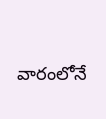వారంలోనే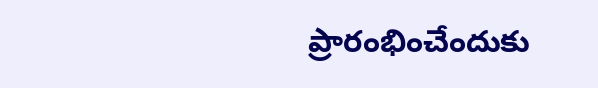ప్రారంభించేందుకు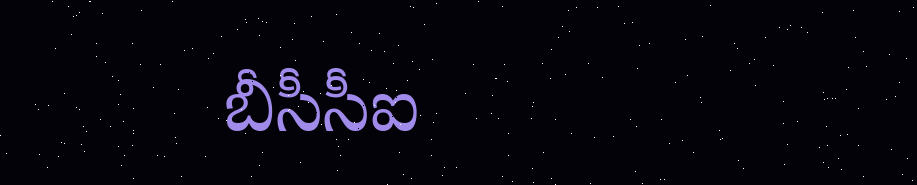బీసీసీఐ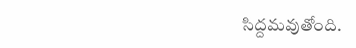సిద్దమవుతోంది.